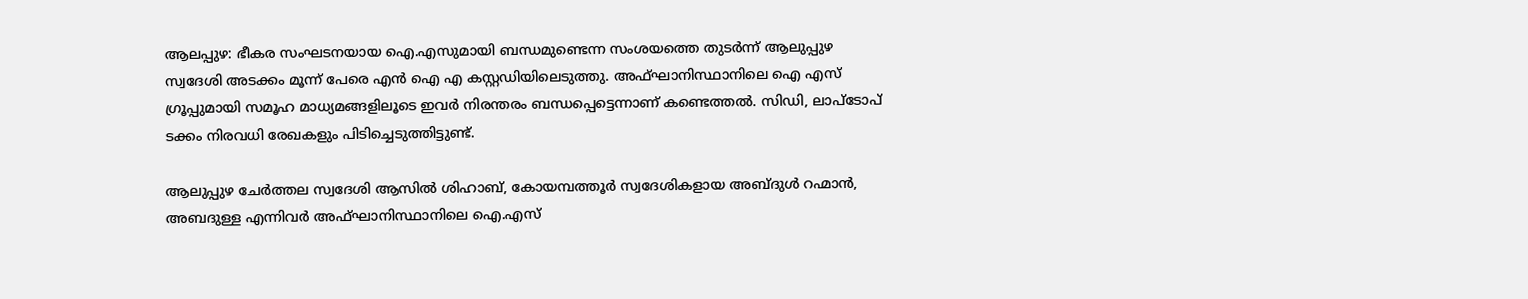ആലപ്പുഴ: ഭീകര സംഘടനയായ ഐ.എസുമായി ബന്ധമുണ്ടെന്ന സംശയത്തെ തുടർന്ന് ആലുപ്പുഴ സ്വദേശി അടക്കം മൂന്ന് പേരെ എൻ ഐ എ കസ്റ്റഡിയിലെടുത്തു. അഫ്ഘാനിസ്ഥാനിലെ ഐ എസ് ഗ്രൂപ്പുമായി സമൂഹ മാധ്യമങ്ങളിലൂടെ ഇവർ നിരന്തരം ബന്ധപ്പെട്ടെന്നാണ് കണ്ടെത്തൽ. സിഡി, ലാപ്ടോപ് ടക്കം നിരവധി രേഖകളും പിടിച്ചെടുത്തിട്ടുണ്ട്.

ആലുപ്പുഴ ചേർത്തല സ്വദേശി ആസിൽ ശിഹാബ്, കോയമ്പത്തൂർ സ്വദേശികളായ അബ്ദുൾ റഹ്മാൻ, അബദുള്ള എന്നിവർ അഫ്ഘാനിസ്ഥാനിലെ ഐ.എസ്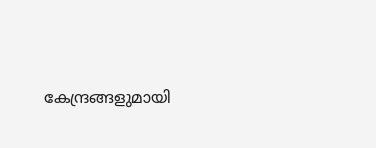കേന്ദ്രങ്ങളുമായി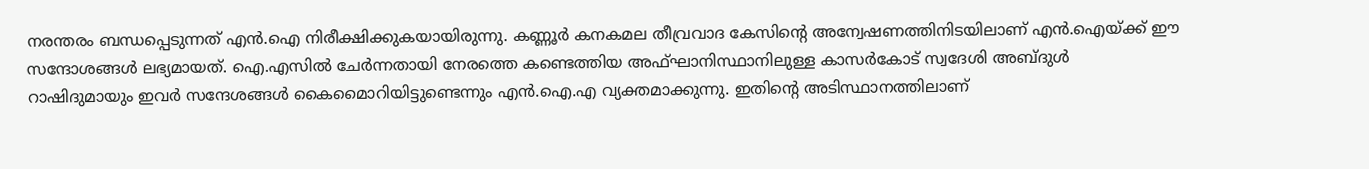നരന്തരം ബന്ധപ്പെടുന്നത് എൻ.ഐ നിരീക്ഷിക്കുകയായിരുന്നു. കണ്ണൂർ കനകമല തീവ്രവാദ കേസിന്‍റെ അന്വേഷണത്തിനിടയിലാണ് എൻ.ഐയ്ക്ക് ഈ സന്ദോശങ്ങൾ ലഭ്യമായത്. ഐ.എസിൽ ചേ‍ർന്നതായി നേരത്തെ കണ്ടെത്തിയ അഫ്ഘാനിസ്ഥാനിലുള്ള കാസർകോട് സ്വദേശി അബ്ദുൾ റാഷിദുമായും ഇവർ സന്ദേശങ്ങൾ കൈമൈാറിയിട്ടുണ്ടെന്നും എൻ.ഐ.എ വ്യക്തമാക്കുന്നു. ഇതിന്‍റെ അടിസ്ഥാനത്തിലാണ്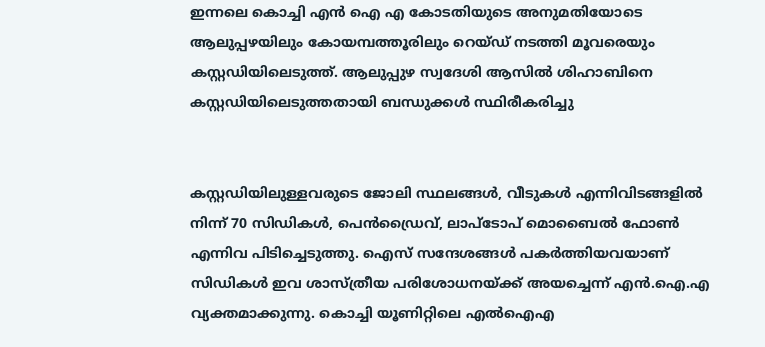ഇന്നലെ കൊച്ചി എൻ ഐ എ കോടതിയുടെ അനുമതിയോടെ ആലുപ്പഴയിലും കോയമ്പത്തൂരിലും റെയ്ഡ് നടത്തി മൂവരെയും കസ്റ്റഡിയിലെടുത്ത്. ആലുപ്പുഴ സ്വദേശി ആസിൽ ശിഹാബിനെ കസ്റ്റഡിയിലെടുത്തതായി ബന്ധുക്കൾ സ്ഥിരീകരിച്ചു


കസ്റ്റഡിയിലുള്ളവരുടെ ജോലി സ്ഥലങ്ങൾ, വീടുകൾ എന്നിവിടങ്ങളിൽ നിന്ന് 70 സിഡികൾ, പെൻഡ്രൈവ്, ലാപ്ടോപ് മൊബൈൽ ഫോൺ എന്നിവ പിടിച്ചെടുത്തു. ഐസ് സന്ദേശങ്ങൾ പകർത്തിയവയാണ് സിഡികൾ ഇവ ശാസ്ത്രീയ പരിശോധനയ്ക്ക് അയച്ചെന്ന് എൻ.ഐ.എ വ്യക്തമാക്കുന്നു. കൊച്ചി യൂണിറ്റിലെ എൽഐഎ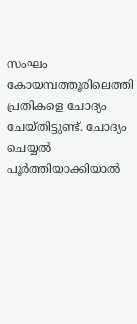സംഘം കോയമ്പത്തൂരിലെത്തി പ്രതികളെ ചോദ്യം ചേയ്തിട്ടുണ്ട്. ചോദ്യം ചെയ്യൽ പൂർത്തിയാക്കിയാൽ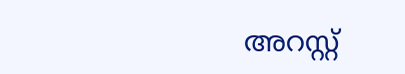അറസ്റ്റ്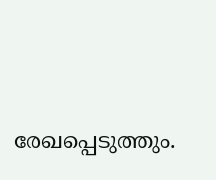രേഖപ്പെടുത്തും.